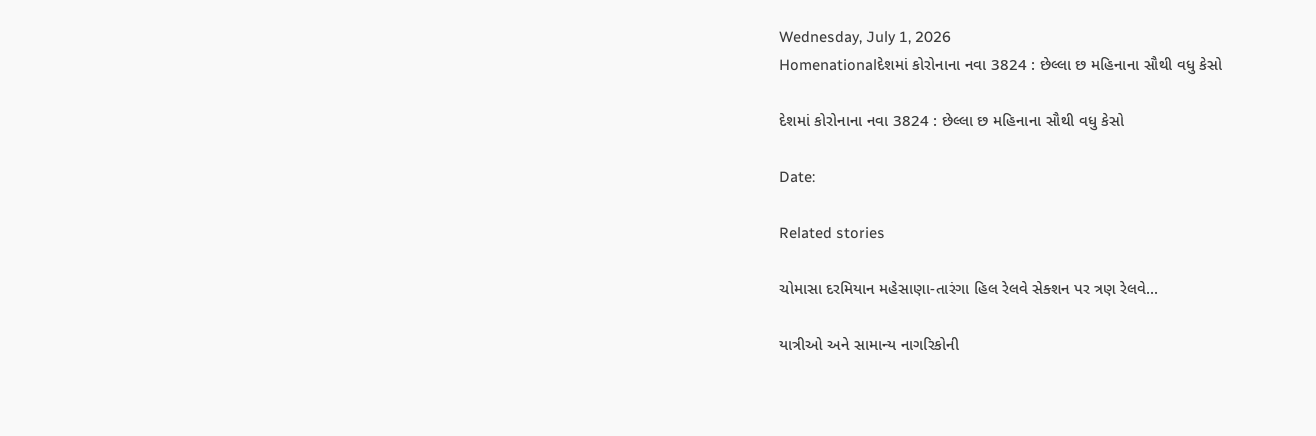Wednesday, July 1, 2026
Homenationalદેશમાં કોરોનાના નવા 3824 : છેલ્લા છ મહિનાના સૌથી વધુ કેસો

દેશમાં કોરોનાના નવા 3824 : છેલ્લા છ મહિનાના સૌથી વધુ કેસો

Date:

Related stories

ચોમાસા દરમિયાન મહેસાણા-તારંગા હિલ રેલવે સેક્શન પર ત્રણ રેલવે...

યાત્રીઓ અને સામાન્ય નાગરિકોની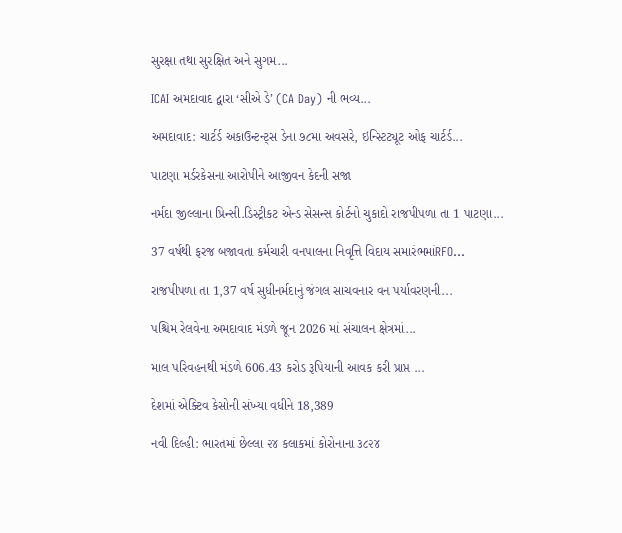સુરક્ષા તથા સુરક્ષિત અને સુગમ...

ICAI અમદાવાદ દ્વારા ‘સીએ ડે’ (CA Day) ની ભવ્ય...

અમદાવાદ: ચાર્ટર્ડ અકાઉન્ટન્ટ્સ ડેના ૭૮મા અવસરે, ઇન્સ્ટિટ્યૂટ ઓફ ચાર્ટર્ડ...

પાટણા મર્ડરકેસના આરોપીને આજીવન કેદની સજા

નર્મદા જીલ્લાના પ્રિન્સી.ડિસ્ટ્રીકટ એન્ડ સેસન્સ કોર્ટનો ચુકાદો રાજપીપળા તા 1 પાટણા...

37 વર્ષથી ફરજ બજાવતા કર્મચારી વનપાલના નિવૃત્તિ વિદાય સમારંભમાંRFO...

રાજપીપળા તા 1,37 વર્ષ સુધીનર્મદાનું જંગલ સાચવનાર વન પર્યાવરણની...

પશ્ચિમ રેલવેના અમદાવાદ મંડળે જૂન 2026 માં સંચાલન ક્ષેત્રમાં...

માલ પરિવહનથી મંડળે 606.43 કરોડ રૂપિયાની આવક કરી પ્રાપ્ત ...

દેશમાં એક્ટિવ કેસોની સંખ્યા વધીને 18,389

નવી દિલ્હી: ભારતમાં છેલ્લા ૨૪ કલાકમાં કોરોનાના ૩૮૨૪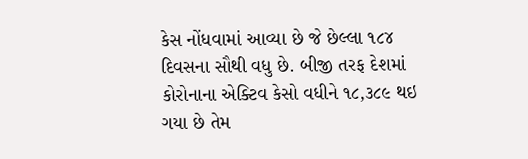કેસ નોંધવામાં આવ્યા છે જે છેલ્લા ૧૮૪ દિવસના સૌથી વધુ છે. બીજી તરફ દેશમાં કોરોનાના એક્ટિવ કેસો વધીને ૧૮,૩૮૯ થઇ ગયા છે તેમ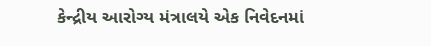કેન્દ્રીય આરોગ્ય મંત્રાલયે એક નિવેદનમાં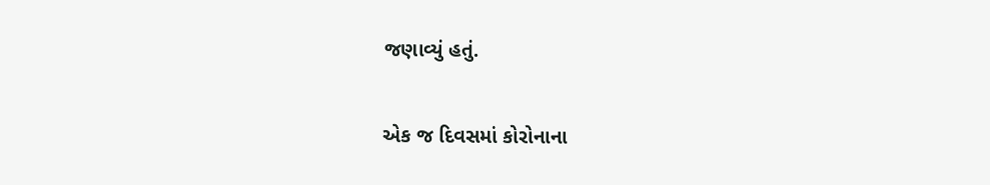જણાવ્યું હતું.

એક જ દિવસમાં કોરોનાના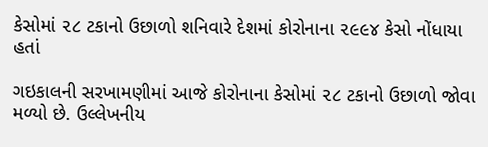કેસોમાં ૨૮ ટકાનો ઉછાળો શનિવારે દેશમાં કોરોનાના ૨૯૯૪ કેસો નોંધાયા હતાં

ગઇકાલની સરખામણીમાં આજે કોરોનાના કેસોમાં ૨૮ ટકાનો ઉછાળો જોવા મળ્યો છે. ઉલ્લેખનીય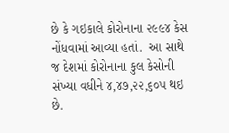છે કે ગઇકાલે કોરોનાના ૨૯૯૪ કેસ નોંધવામાં આવ્યા હતાં.  આ સાથે જ દેશમાં કોરોનાના કુલ કેસોની સંખ્યા વધીને ૪,૪૭,૨૨,૬૦૫ થઇ છે.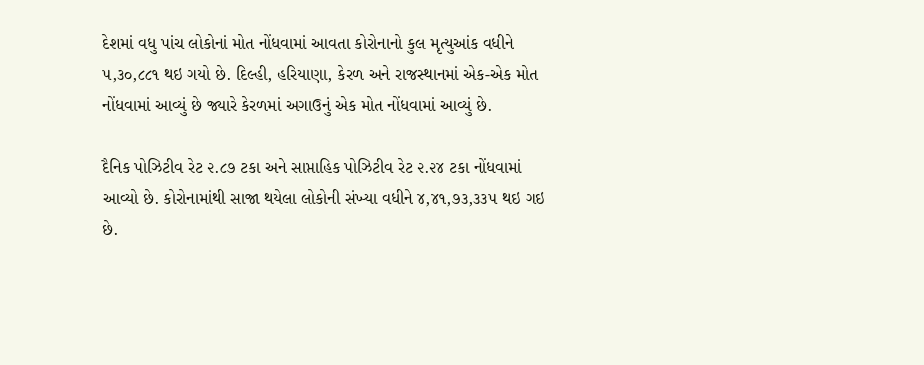દેશમાં વધુ પાંચ લોકોનાં મોત નોંધવામાં આવતા કોરોનાનો કુલ મૃત્યુઆંક વધીને ૫,૩૦,૮૮૧ થઇ ગયો છે. દિલ્હી, હરિયાણા, કેરળ અને રાજસ્થાનમાં એક-એક મોત નોંધવામાં આવ્યું છે જ્યારે કેરળમાં અગાઉનું એક મોત નોંધવામાં આવ્યું છે.

દૈનિક પોઝિટીવ રેટ ૨.૮૭ ટકા અને સાપ્તાહિક પોઝિટીવ રેટ ૨.૨૪ ટકા નોંધવામાં આવ્યો છે. કોરોનામાંથી સાજા થયેલા લોકોની સંખ્યા વધીને ૪,૪૧,૭૩,૩૩૫ થઇ ગઇ છે.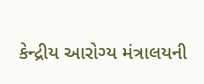કેન્દ્રીય આરોગ્ય મંત્રાલયની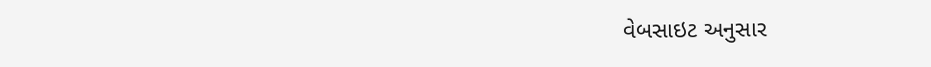વેબસાઇટ અનુસાર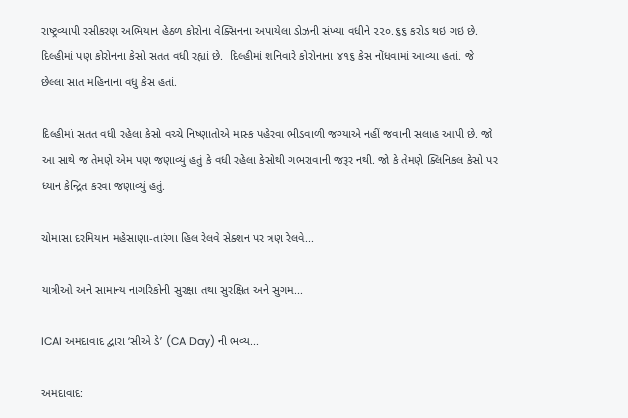રાષ્ટ્રવ્યાપી રસીકરણ અભિયાન હેઠળ કોરોના વેક્સિનના અપાયેલા ડોઝની સંખ્યા વધીને ૨૨૦.૬૬ કરોડ થઇ ગઇ છે. દિલ્હીમાં પણ કોરોનના કેસો સતત વધી રહ્યાં છે.  દિલ્હીમાં શનિવારે કોરોનાના ૪૧૬ કેસ નોંધવામાં આવ્યા હતાં. જે છેલ્લા સાત મહિનાના વધુ કેસ હતાં.

દિલ્હીમાં સતત વધી રહેલા કેસો વચ્ચે નિષ્ણાતોએ માસ્ક પહેરવા ભીડવાળી જગ્યાએ નહીં જવાની સલાહ આપી છે. જો આ સાથે જ તેમણે એમ પણ જણાવ્યું હતું કે વધી રહેલા કેસોથી ગભરાવાની જરૂર નથી. જો કે તેમણે ક્લિનિકલ કેસો પર ધ્યાન કેન્દ્રિત કરવા જણાવ્યું હતું.

ચોમાસા દરમિયાન મહેસાણા-તારંગા હિલ રેલવે સેક્શન પર ત્રણ રેલવે...

યાત્રીઓ અને સામાન્ય નાગરિકોની સુરક્ષા તથા સુરક્ષિત અને સુગમ...

ICAI અમદાવાદ દ્વારા ‘સીએ ડે’ (CA Day) ની ભવ્ય...

અમદાવાદ: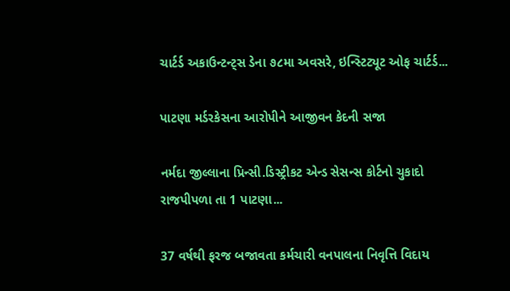ચાર્ટર્ડ અકાઉન્ટન્ટ્સ ડેના ૭૮મા અવસરે, ઇન્સ્ટિટ્યૂટ ઓફ ચાર્ટર્ડ...

પાટણા મર્ડરકેસના આરોપીને આજીવન કેદની સજા

નર્મદા જીલ્લાના પ્રિન્સી.ડિસ્ટ્રીકટ એન્ડ સેસન્સ કોર્ટનો ચુકાદો રાજપીપળા તા 1 પાટણા...

37 વર્ષથી ફરજ બજાવતા કર્મચારી વનપાલના નિવૃત્તિ વિદાય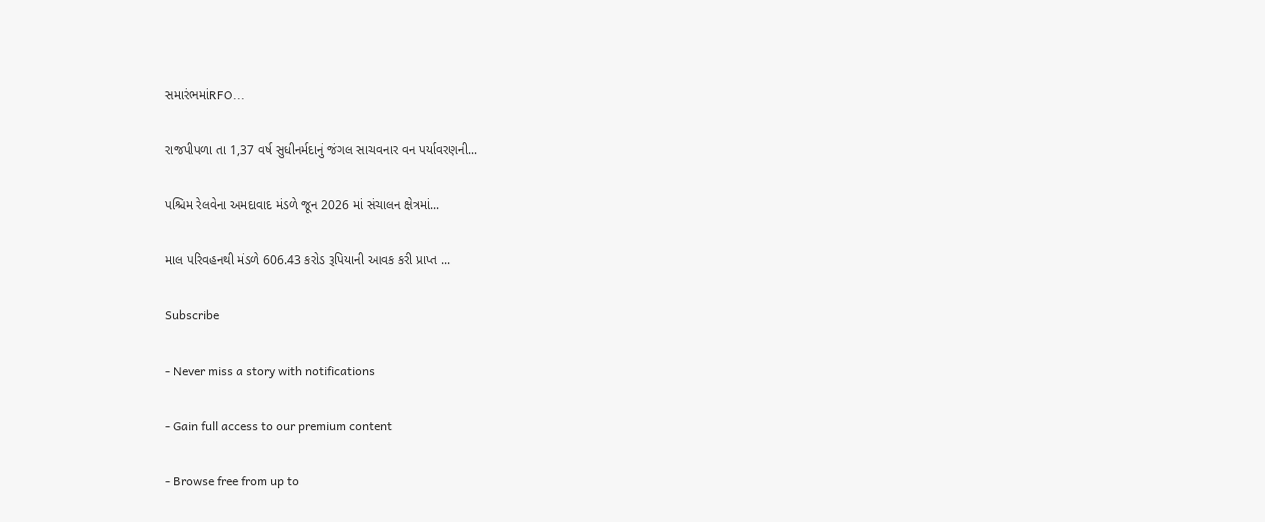સમારંભમાંRFO...

રાજપીપળા તા 1,37 વર્ષ સુધીનર્મદાનું જંગલ સાચવનાર વન પર્યાવરણની...

પશ્ચિમ રેલવેના અમદાવાદ મંડળે જૂન 2026 માં સંચાલન ક્ષેત્રમાં...

માલ પરિવહનથી મંડળે 606.43 કરોડ રૂપિયાની આવક કરી પ્રાપ્ત ...

Subscribe

- Never miss a story with notifications

- Gain full access to our premium content

- Browse free from up to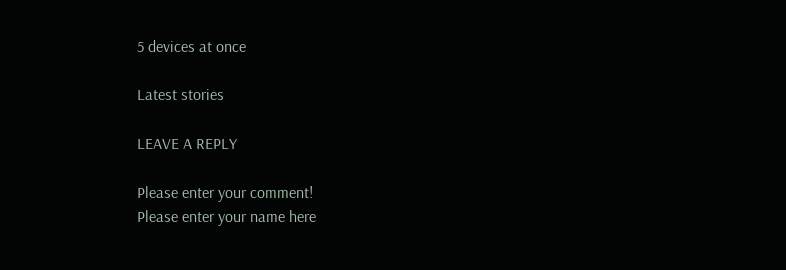5 devices at once

Latest stories

LEAVE A REPLY

Please enter your comment!
Please enter your name here